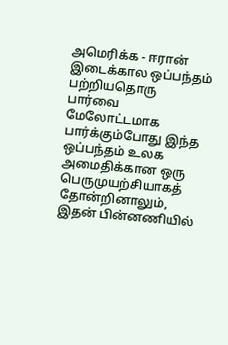அமெரிக்க - ஈரான் இடைக்கால ஒப்பந்தம் பற்றியதொரு பார்வை
மேலோட்டமாக பார்க்கும்போது இந்த ஒப்பந்தம் உலக அமைதிக்கான ஒரு பெருமுயற்சியாகத் தோன்றினாலும், இதன் பின்னணியில்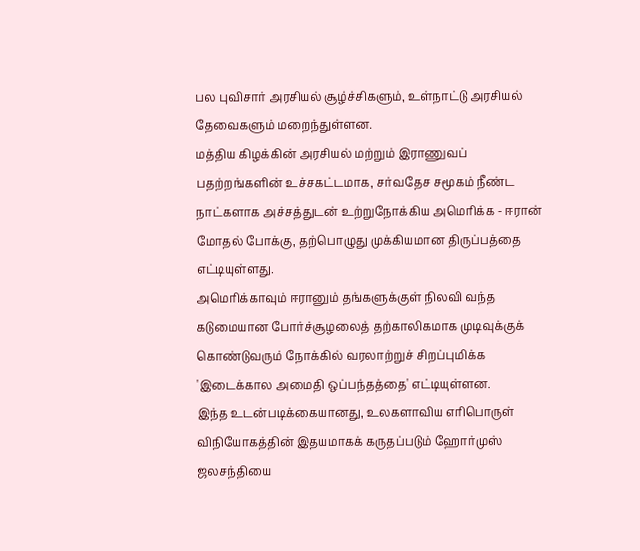பல புவிசார் அரசியல் சூழ்ச்சிகளும், உள்நாட்டு அரசியல் தேவைகளும் மறைந்துள்ளன.
மத்திய கிழக்கின் அரசியல் மற்றும் இராணுவப் பதற்றங்களின் உச்சகட்டமாக, சர்வதேச சமூகம் நீண்ட நாட்களாக அச்சத்துடன் உற்றுநோக்கிய அமெரிக்க - ஈரான் மோதல் போக்கு, தற்பொழுது முக்கியமான திருப்பத்தை எட்டியுள்ளது.
அமெரிக்காவும் ஈரானும் தங்களுக்குள் நிலவி வந்த கடுமையான போர்ச்சூழலைத் தற்காலிகமாக முடிவுக்குக் கொண்டுவரும் நோக்கில் வரலாற்றுச் சிறப்புமிக்க 'இடைக்கால அமைதி ஒப்பந்தத்தை' எட்டியுள்ளன.
இந்த உடன்படிக்கையானது, உலகளாவிய எரிபொருள் விநியோகத்தின் இதயமாகக் கருதப்படும் ஹோர்முஸ் ஜலசந்தியை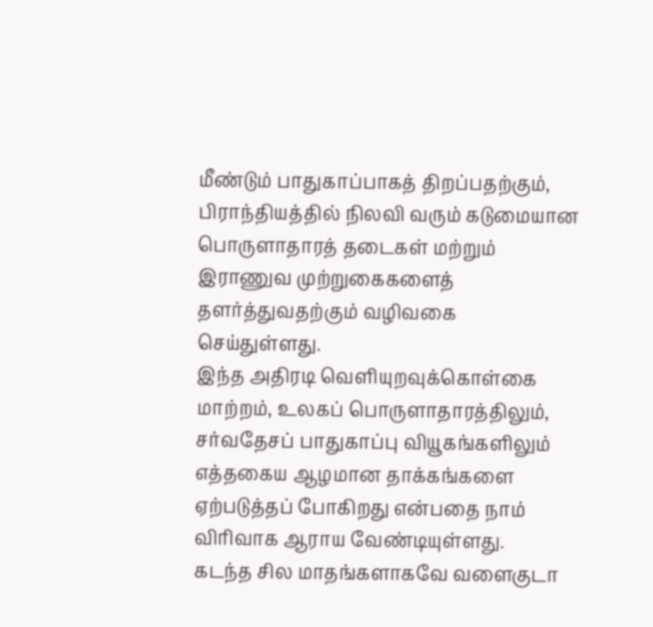மீண்டும் பாதுகாப்பாகத் திறப்பதற்கும், பிராந்தியத்தில் நிலவி வரும் கடுமையான பொருளாதாரத் தடைகள் மற்றும் இராணுவ முற்றுகைகளைத் தளர்த்துவதற்கும் வழிவகை செய்துள்ளது.
இந்த அதிரடி வெளியுறவுக்கொள்கை மாற்றம், உலகப் பொருளாதாரத்திலும், சர்வதேசப் பாதுகாப்பு வியூகங்களிலும் எத்தகைய ஆழமான தாக்கங்களை ஏற்படுத்தப் போகிறது என்பதை நாம் விரிவாக ஆராய வேண்டியுள்ளது.
கடந்த சில மாதங்களாகவே வளைகுடா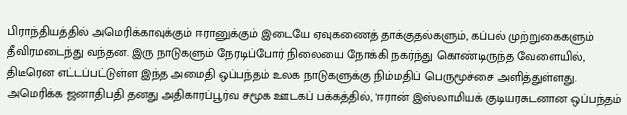பிராந்தியத்தில் அமெரிக்காவுக்கும் ஈரானுக்கும் இடையே ஏவுகணைத் தாக்குதல்களும், கப்பல் முற்றுகைகளும் தீவிரமடைந்து வந்தன. இரு நாடுகளும் நேரடிப்போர் நிலையை நோக்கி நகர்ந்து கொண்டிருந்த வேளையில், திடீரென எட்டப்பட்டுள்ள இந்த அமைதி ஒப்பந்தம் உலக நாடுகளுக்கு நிம்மதிப் பெருமூச்சை அளித்துள்ளது.
அமெரிக்க ஜனாதிபதி தனது அதிகாரப்பூர்வ சமூக ஊடகப் பக்கத்தில், 'ஈரான் இஸ்லாமியக் குடியரசுடனான ஒப்பந்தம்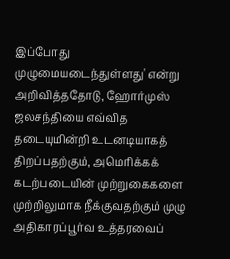இப்போது முழுமையடைந்துள்ளது' என்று அறிவித்ததோடு, ஹோர்முஸ் ஜலசந்தியை எவ்வித தடையுமின்றி உடனடியாகத் திறப்பதற்கும், அமெரிக்கக் கடற்படையின் முற்றுகைகளை முற்றிலுமாக நீக்குவதற்கும் முழு அதிகாரப்பூர்வ உத்தரவைப்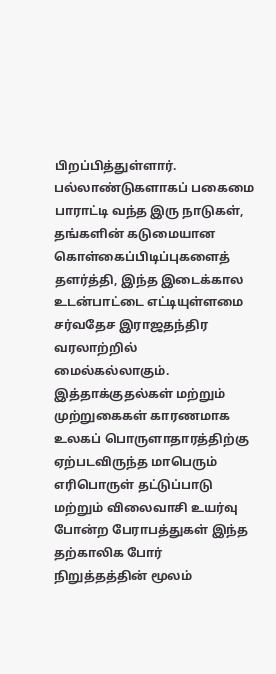பிறப்பித்துள்ளார்.
பல்லாண்டுகளாகப் பகைமை பாராட்டி வந்த இரு நாடுகள், தங்களின் கடுமையான கொள்கைப்பிடிப்புகளைத் தளர்த்தி, இந்த இடைக்கால உடன்பாட்டை எட்டியுள்ளமை சர்வதேச இராஜதந்திர வரலாற்றில் மைல்கல்லாகும். இத்தாக்குதல்கள் மற்றும் முற்றுகைகள் காரணமாக உலகப் பொருளாதாரத்திற்கு ஏற்படவிருந்த மாபெரும் எரிபொருள் தட்டுப்பாடு மற்றும் விலைவாசி உயர்வு போன்ற பேராபத்துகள் இந்த தற்காலிக போர் நிறுத்தத்தின் மூலம்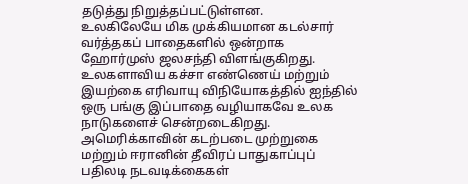தடுத்து நிறுத்தப்பட்டுள்ளன.
உலகிலேயே மிக முக்கியமான கடல்சார் வர்த்தகப் பாதைகளில் ஒன்றாக ஹோர்முஸ் ஜலசந்தி விளங்குகிறது. உலகளாவிய கச்சா எண்ணெய் மற்றும் இயற்கை எரிவாயு விநியோகத்தில் ஐந்தில் ஒரு பங்கு இப்பாதை வழியாகவே உலக நாடுகளைச் சென்றடைகிறது.
அமெரிக்காவின் கடற்படை முற்றுகை மற்றும் ஈரானின் தீவிரப் பாதுகாப்புப் பதிலடி நடவடிக்கைகள்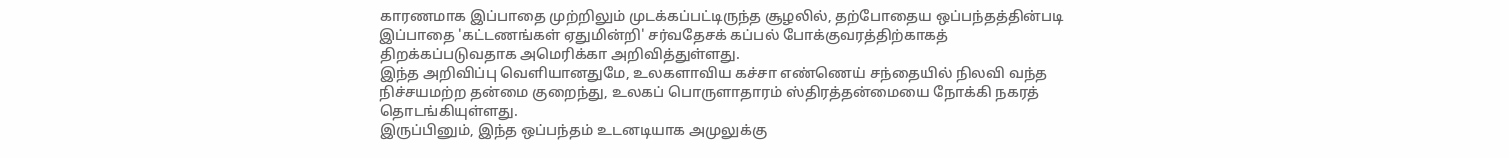காரணமாக இப்பாதை முற்றிலும் முடக்கப்பட்டிருந்த சூழலில், தற்போதைய ஒப்பந்தத்தின்படி இப்பாதை 'கட்டணங்கள் ஏதுமின்றி' சர்வதேசக் கப்பல் போக்குவரத்திற்காகத் திறக்கப்படுவதாக அமெரிக்கா அறிவித்துள்ளது.
இந்த அறிவிப்பு வெளியானதுமே, உலகளாவிய கச்சா எண்ணெய் சந்தையில் நிலவி வந்த நிச்சயமற்ற தன்மை குறைந்து, உலகப் பொருளாதாரம் ஸ்திரத்தன்மையை நோக்கி நகரத் தொடங்கியுள்ளது.
இருப்பினும், இந்த ஒப்பந்தம் உடனடியாக அமுலுக்கு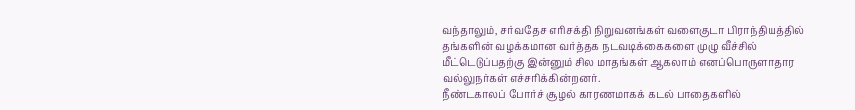வந்தாலும், சர்வதேச எரிசக்தி நிறுவனங்கள் வளைகுடா பிராந்தியத்தில் தங்களின் வழக்கமான வர்த்தக நடவடிக்கைகளை முழு வீச்சில் மீட்டெடுப்பதற்கு இன்னும் சில மாதங்கள் ஆகலாம் எனப்பொருளாதார வல்லுநர்கள் எச்சரிக்கின்றனர்.
நீண்டகாலப் போர்ச் சூழல் காரணமாகக் கடல் பாதைகளில்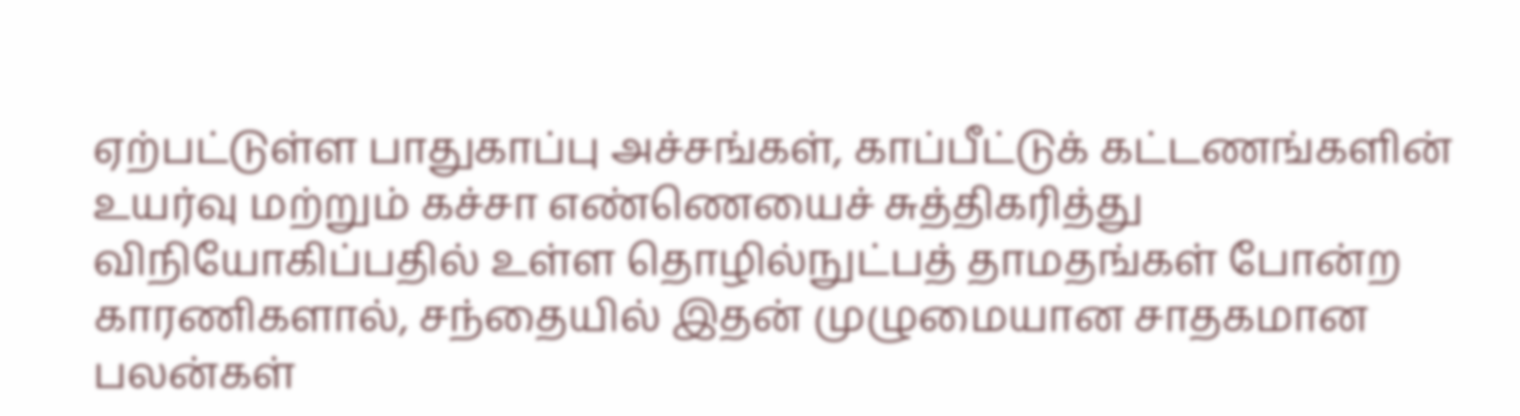ஏற்பட்டுள்ள பாதுகாப்பு அச்சங்கள், காப்பீட்டுக் கட்டணங்களின் உயர்வு மற்றும் கச்சா எண்ணெயைச் சுத்திகரித்து விநியோகிப்பதில் உள்ள தொழில்நுட்பத் தாமதங்கள் போன்ற காரணிகளால், சந்தையில் இதன் முழுமையான சாதகமான பலன்கள்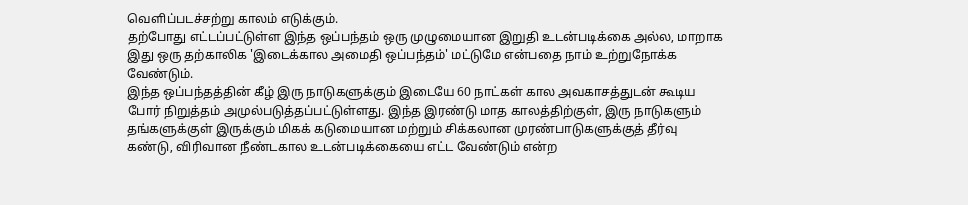வெளிப்படச்சற்று காலம் எடுக்கும்.
தற்போது எட்டப்பட்டுள்ள இந்த ஒப்பந்தம் ஒரு முழுமையான இறுதி உடன்படிக்கை அல்ல, மாறாக இது ஒரு தற்காலிக 'இடைக்கால அமைதி ஒப்பந்தம்' மட்டுமே என்பதை நாம் உற்றுநோக்க வேண்டும்.
இந்த ஒப்பந்தத்தின் கீழ் இரு நாடுகளுக்கும் இடையே 60 நாட்கள் கால அவகாசத்துடன் கூடிய போர் நிறுத்தம் அமுல்படுத்தப்பட்டுள்ளது. இந்த இரண்டு மாத காலத்திற்குள், இரு நாடுகளும் தங்களுக்குள் இருக்கும் மிகக் கடுமையான மற்றும் சிக்கலான முரண்பாடுகளுக்குத் தீர்வு கண்டு, விரிவான நீண்டகால உடன்படிக்கையை எட்ட வேண்டும் என்ற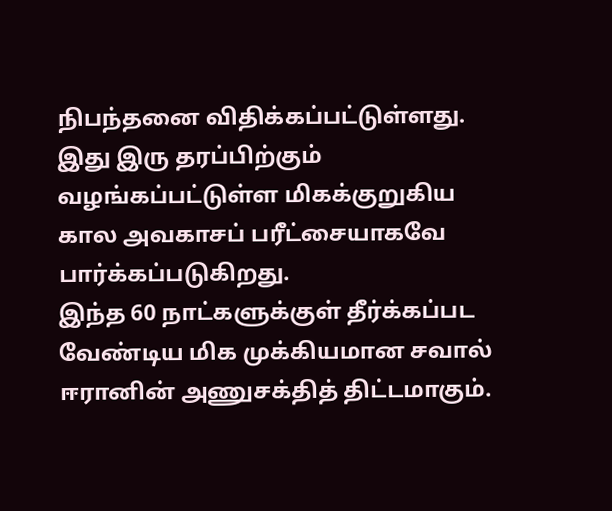நிபந்தனை விதிக்கப்பட்டுள்ளது. இது இரு தரப்பிற்கும் வழங்கப்பட்டுள்ள மிகக்குறுகிய கால அவகாசப் பரீட்சையாகவே பார்க்கப்படுகிறது.
இந்த 60 நாட்களுக்குள் தீர்க்கப்பட வேண்டிய மிக முக்கியமான சவால் ஈரானின் அணுசக்தித் திட்டமாகும்.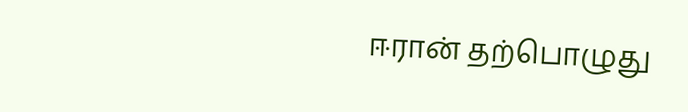ஈரான் தற்பொழுது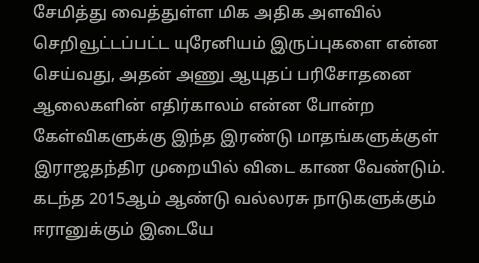சேமித்து வைத்துள்ள மிக அதிக அளவில் செறிவூட்டப்பட்ட யுரேனியம் இருப்புகளை என்ன செய்வது, அதன் அணு ஆயுதப் பரிசோதனை ஆலைகளின் எதிர்காலம் என்ன போன்ற கேள்விகளுக்கு இந்த இரண்டு மாதங்களுக்குள் இராஜதந்திர முறையில் விடை காண வேண்டும்.
கடந்த 2015ஆம் ஆண்டு வல்லரசு நாடுகளுக்கும் ஈரானுக்கும் இடையே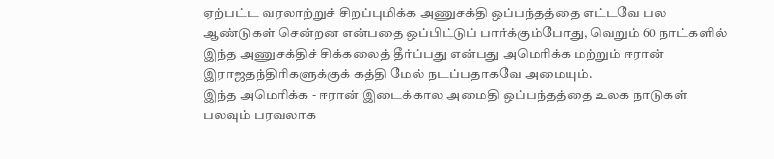ஏற்பட்ட வரலாற்றுச் சிறப்புமிக்க அணுசக்தி ஒப்பந்தத்தை எட்டவே பல ஆண்டுகள் சென்றன என்பதை ஒப்பிட்டுப் பார்க்கும்போது, வெறும் 60 நாட்களில் இந்த அணுசக்திச் சிக்கலைத் தீர்ப்பது என்பது அமெரிக்க மற்றும் ஈரான் இராஜதந்திரிகளுக்குக் கத்தி மேல் நடப்பதாகவே அமையும்.
இந்த அமெரிக்க - ஈரான் இடைக்கால அமைதி ஒப்பந்தத்தை உலக நாடுகள் பலவும் பரவலாக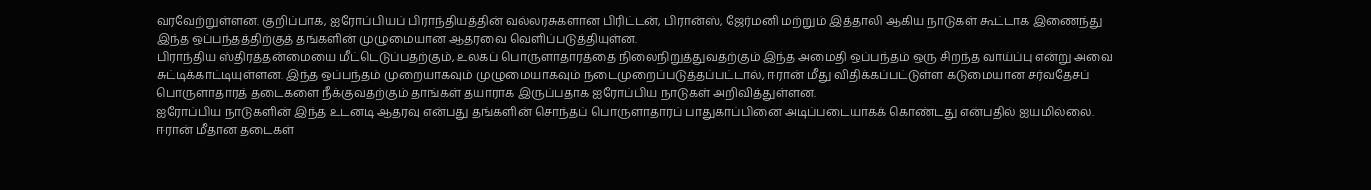வரவேற்றுள்ளன. குறிப்பாக, ஐரோப்பியப் பிராந்தியத்தின் வல்லரசுகளான பிரிட்டன், பிரான்ஸ், ஜேர்மனி மற்றும் இத்தாலி ஆகிய நாடுகள் கூட்டாக இணைந்து இந்த ஒப்பந்தத்திற்குத் தங்களின் முழுமையான ஆதரவை வெளிப்படுத்தியுள்ன.
பிராந்திய ஸ்திரத்தன்மையை மீட்டெடுப்பதற்கும், உலகப் பொருளாதாரத்தை நிலைநிறுத்துவதற்கும் இந்த அமைதி ஒப்பந்தம் ஒரு சிறந்த வாய்ப்பு என்று அவை சுட்டிக்காட்டியுள்ளன. இந்த ஒப்பந்தம் முறையாகவும் முழுமையாகவும் நடைமுறைப்படுத்தப்பட்டால், ஈரான் மீது விதிக்கப்பட்டுள்ள கடுமையான சர்வதேசப் பொருளாதாரத் தடைகளை நீக்குவதற்கும் தாங்கள் தயாராக இருப்பதாக ஐரோப்பிய நாடுகள் அறிவித்துள்ளன.
ஐரோப்பிய நாடுகளின் இந்த உடனடி ஆதரவு என்பது தங்களின் சொந்தப் பொருளாதாரப் பாதுகாப்பினை அடிப்படையாகக் கொண்டது என்பதில் ஐயமில்லை. ஈரான் மீதான தடைகள்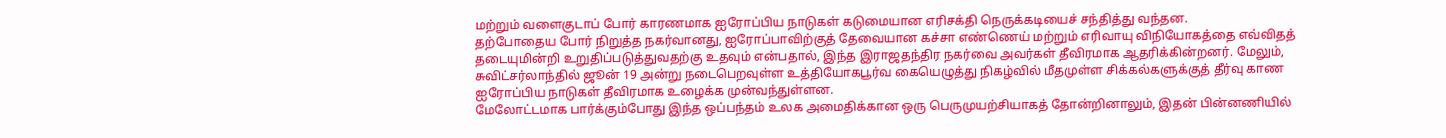மற்றும் வளைகுடாப் போர் காரணமாக ஐரோப்பிய நாடுகள் கடுமையான எரிசக்தி நெருக்கடியைச் சந்தித்து வந்தன.
தற்போதைய போர் நிறுத்த நகர்வானது, ஐரோப்பாவிற்குத் தேவையான கச்சா எண்ணெய் மற்றும் எரிவாயு விநியோகத்தை எவ்விதத் தடையுமின்றி உறுதிப்படுத்துவதற்கு உதவும் என்பதால், இந்த இராஜதந்திர நகர்வை அவர்கள் தீவிரமாக ஆதரிக்கின்றனர். மேலும், சுவிட்சர்லாந்தில் ஜூன் 19 அன்று நடைபெறவுள்ள உத்தியோகபூர்வ கையெழுத்து நிகழ்வில் மீதமுள்ள சிக்கல்களுக்குத் தீர்வு காண ஐரோப்பிய நாடுகள் தீவிரமாக உழைக்க முன்வந்துள்ளன.
மேலோட்டமாக பார்க்கும்போது இந்த ஒப்பந்தம் உலக அமைதிக்கான ஒரு பெருமுயற்சியாகத் தோன்றினாலும், இதன் பின்னணியில்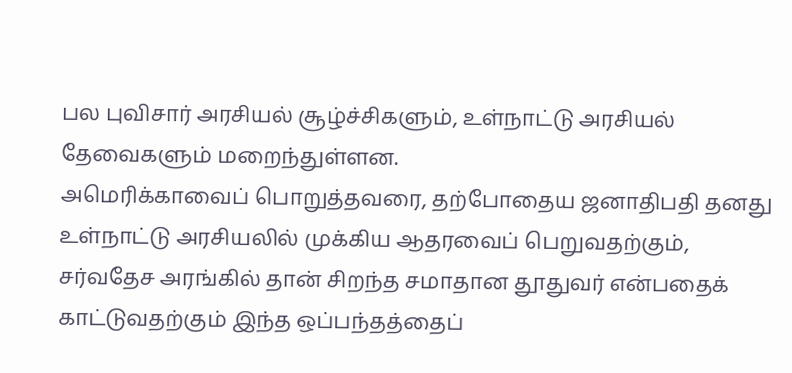பல புவிசார் அரசியல் சூழ்ச்சிகளும், உள்நாட்டு அரசியல் தேவைகளும் மறைந்துள்ளன.
அமெரிக்காவைப் பொறுத்தவரை, தற்போதைய ஜனாதிபதி தனது உள்நாட்டு அரசியலில் முக்கிய ஆதரவைப் பெறுவதற்கும், சர்வதேச அரங்கில் தான் சிறந்த சமாதான தூதுவர் என்பதைக் காட்டுவதற்கும் இந்த ஒப்பந்தத்தைப்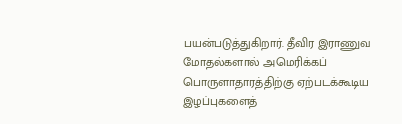பயன்படுத்துகிறார். தீவிர இராணுவ மோதல்களால் அமெரிக்கப் பொருளாதாரத்திற்கு ஏற்படக்கூடிய இழப்புகளைத்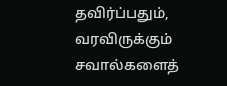தவிர்ப்பதும், வரவிருக்கும் சவால்களைத்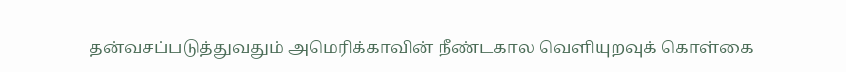தன்வசப்படுத்துவதும் அமெரிக்காவின் நீண்டகால வெளியுறவுக் கொள்கை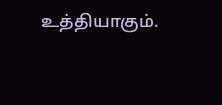உத்தியாகும்.